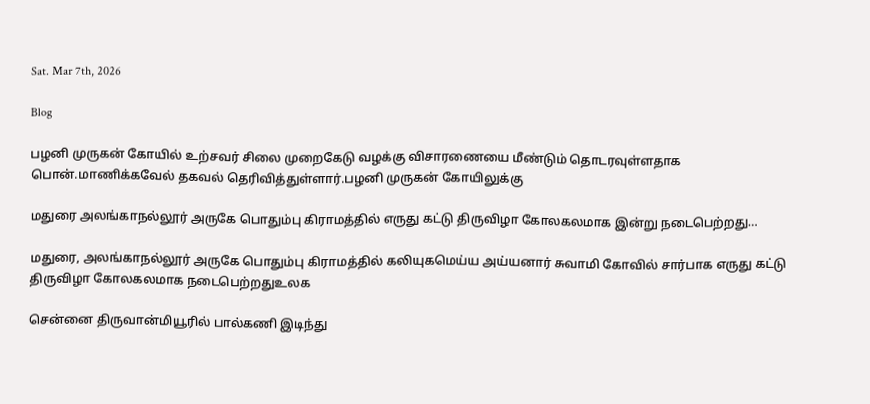Sat. Mar 7th, 2026

Blog

பழனி முருகன் கோயில் உற்சவர் சிலை முறைகேடு வழக்கு விசாரணையை மீண்டும் தொடரவுள்ளதாக பொன்.மாணிக்கவேல் தகவல் தெரிவித்துள்ளார்.பழனி முருகன் கோயிலுக்கு

மதுரை அலங்காநல்லூர் அருகே பொதும்பு கிராமத்தில் எருது கட்டு திருவிழா கோலகலமாக இன்று நடைபெற்றது…

மதுரை, அலங்காநல்லூர் அருகே பொதும்பு கிராமத்தில் கலியுகமெய்ய அய்யனார் சுவாமி கோவில் சார்பாக எருது கட்டு திருவிழா கோலகலமாக நடைபெற்றதுஉலக

சென்னை திருவான்மியூரில் பால்கணி இடிந்து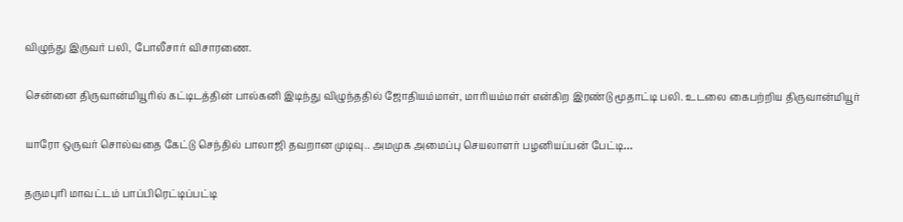விழுந்து இருவர் பலி, போலீசார் விசாரணை.

சென்னை திருவான்மியூரில் கட்டிடத்தின் பால்கனி இடிந்து விழுந்ததில் ஜோதியம்மாள், மாரியம்மாள் என்கிற இரண்டு மூதாட்டி பலி. உடலை கைபற்றிய திருவான்மியூர்

யாரோ ஒருவர் சொல்வதை கேட்டு செந்தில் பாலாஜி தவறான முடிவு.. அமமுக அமைப்பு செயலாளர் பழனியப்பன் பேட்டி…

தருமபுரி மாவட்டம் பாப்பிரெட்டிப்பட்டி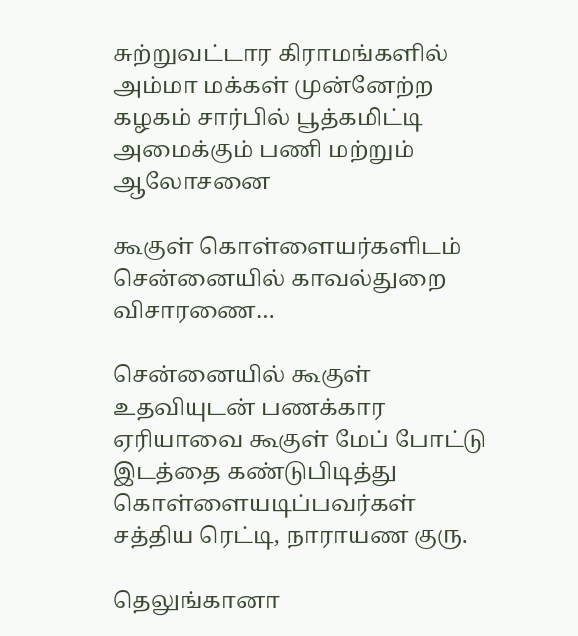சுற்றுவட்டார கிராமங்களில் அம்மா மக்கள் முன்னேற்ற கழகம் சார்பில் பூத்கமிட்டி அமைக்கும் பணி மற்றும் ஆலோசனை

கூகுள் கொள்ளையர்களிடம் சென்னையில் காவல்துறை விசாரணை…

சென்னையில் கூகுள் உதவியுடன் பணக்கார ஏரியாவை கூகுள் மேப் போட்டு இடத்தை கண்டுபிடித்து கொள்ளையடிப்பவர்கள் சத்திய ரெட்டி, நாராயண குரு.

தெலுங்கானா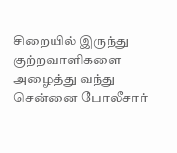சிறையில் இருந்து குற்றவாளிகளை அழைத்து வந்து சென்னை போலீசார்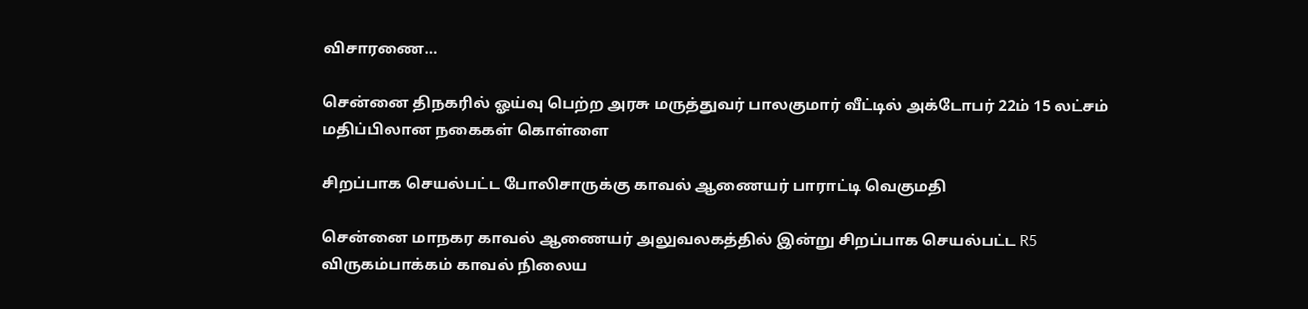விசாரணை…

சென்னை திநகரில் ஓய்வு பெற்ற அரசு மருத்துவர் பாலகுமார் வீட்டில் அக்டோபர் 22ம் 15 லட்சம் மதிப்பிலான நகைகள் கொள்ளை

சிறப்பாக செயல்பட்ட போலிசாருக்கு காவல் ஆணையர் பாராட்டி வெகுமதி

சென்னை மாநகர காவல் ஆணையர் அலுவலகத்தில் இன்று சிறப்பாக செயல்பட்ட R5 விருகம்பாக்கம் காவல் நிலைய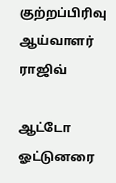குற்றப்பிரிவு ஆய்வாளர் ராஜிவ்

ஆட்டோ ஓட்டுனரை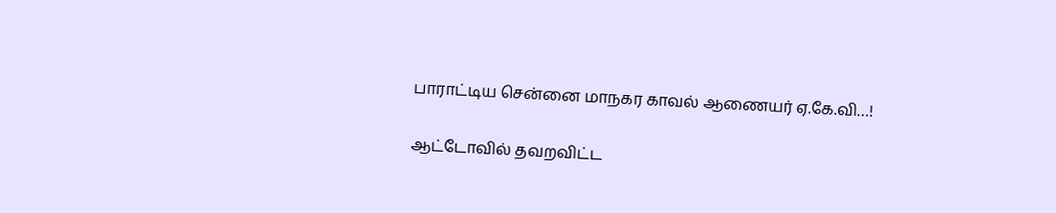பாராட்டிய சென்னை மாநகர காவல் ஆணையர் ஏ.கே.வி…!

ஆட்டோவில் தவறவிட்ட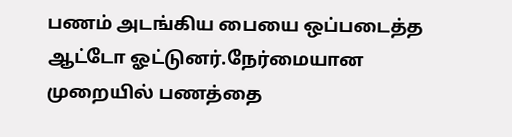பணம் அடங்கிய பையை ஒப்படைத்த ஆட்டோ ஓட்டுனர்.நேர்மையான முறையில் பணத்தை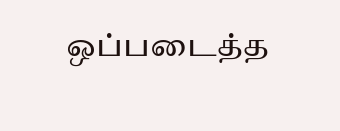ஒப்படைத்த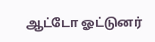ஆட்டோ ஓட்டுனர்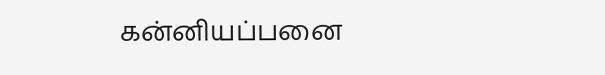கன்னியப்பனை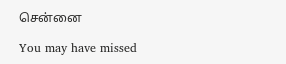சென்னை

You may have missed